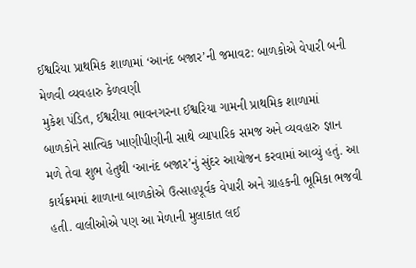ઈશ્વરિયા પ્રાથમિક શાળામાં ‘આનંદ બજાર’ની જમાવટ: બાળકોએ વેપારી બની મેળવી વ્યવહારુ કેળવણી
મુકેશ પંડિત, ઈશ્વરીયા ભાવનગરના ઈશ્વરિયા ગામની પ્રાથમિક શાળામાં બાળકોને સાત્વિક ખાણીપીણીની સાથે વ્યાપારિક સમજ અને વ્યવહારુ જ્ઞાન મળે તેવા શુભ હેતુથી ‘આનંદ બજાર’નું સુંદર આયોજન કરવામાં આવ્યું હતું. આ કાર્યક્રમમાં શાળાના બાળકોએ ઉત્સાહપૂર્વક વેપારી અને ગ્રાહકની ભૂમિકા ભજવી હતી. વાલીઓએ પણ આ મેળાની મુલાકાત લઈ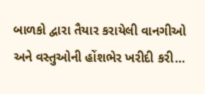બાળકો દ્વારા તૈયાર કરાયેલી વાનગીઓ અને વસ્તુઓની હોંશભેર ખરીદી કરી…